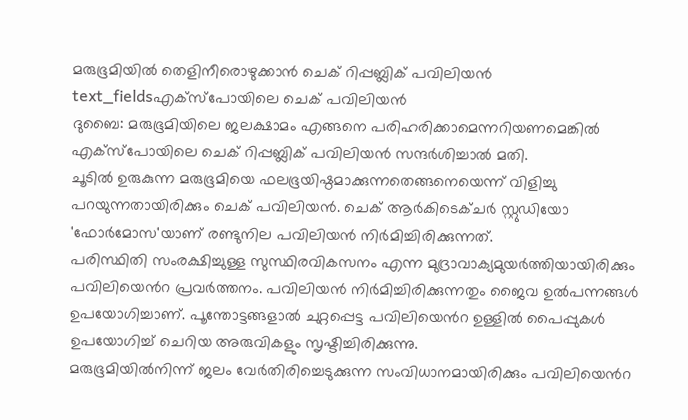മരുഭൂമിയിൽ തെളിനീരൊഴുക്കാൻ ചെക് റിപ്പബ്ലിക് പവിലിയൻ
text_fieldsഎക്സ്പോയിലെ ചെക് പവിലിയൻ
ദുബൈ: മരുഭൂമിയിലെ ജലക്ഷാമം എങ്ങനെ പരിഹരിക്കാമെന്നറിയണമെങ്കിൽ എക്സ്പോയിലെ ചെക് റിപ്പബ്ലിക് പവിലിയൻ സന്ദർശിച്ചാൽ മതി.
ചൂടിൽ ഉരുകുന്ന മരുഭൂമിയെ ഫലഭൂയിഷ്ഠമാക്കുന്നതെങ്ങനെയെന്ന് വിളിച്ചു പറയുന്നതായിരിക്കും ചെക് പവിലിയൻ. ചെക് ആർകിടെക്ചർ സ്റ്റുഡിയോ 'ഫോർമോസ'യാണ് രണ്ടുനില പവിലിയൻ നിർമിച്ചിരിക്കുന്നത്.
പരിസ്ഥിതി സംരക്ഷിച്ചുള്ള സുസ്ഥിരവികസനം എന്ന മുദ്രാവാക്യമുയർത്തിയായിരിക്കും പവിലിയെൻറ പ്രവർത്തനം. പവിലിയൻ നിർമിച്ചിരിക്കുന്നതും ജൈവ ഉൽപന്നങ്ങൾ ഉപയോഗിച്ചാണ്. പൂന്തോട്ടങ്ങളാൽ ചുറ്റപ്പെട്ട പവിലിയെൻറ ഉള്ളിൽ പൈപ്പുകൾ ഉപയോഗിച്ച് ചെറിയ അരുവികളും സൃഷ്ടിച്ചിരിക്കുന്നു.
മരുഭൂമിയിൽനിന്ന് ജലം വേർതിരിച്ചെടുക്കുന്ന സംവിധാനമായിരിക്കും പവിലിയെൻറ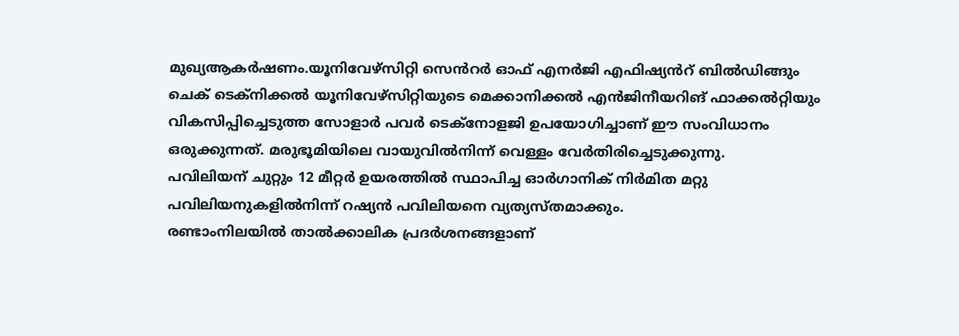മുഖ്യആകർഷണം.യൂനിവേഴ്സിറ്റി സെൻറർ ഓഫ് എനർജി എഫിഷ്യൻറ് ബിൽഡിങ്ങും ചെക് ടെക്നിക്കൽ യൂനിവേഴ്സിറ്റിയുടെ മെക്കാനിക്കൽ എൻജിനീയറിങ് ഫാക്കൽറ്റിയും വികസിപ്പിച്ചെടുത്ത സോളാർ പവർ ടെക്നോളജി ഉപയോഗിച്ചാണ് ഈ സംവിധാനം ഒരുക്കുന്നത്. മരുഭൂമിയിലെ വായുവിൽനിന്ന് വെള്ളം വേർതിരിച്ചെടുക്കുന്നു.
പവിലിയന് ചുറ്റും 12 മീറ്റർ ഉയരത്തിൽ സ്ഥാപിച്ച ഓർഗാനിക് നിർമിത മറ്റു പവിലിയനുകളിൽനിന്ന് റഷ്യൻ പവിലിയനെ വ്യത്യസ്തമാക്കും.
രണ്ടാംനിലയിൽ താൽക്കാലിക പ്രദർശനങ്ങളാണ്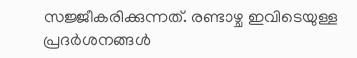സജ്ജീകരിക്കുന്നത്. രണ്ടാഴ്ച ഇവിടെയുള്ള പ്രദർശനങ്ങൾ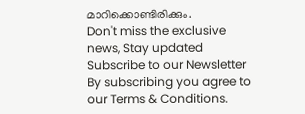മാറിക്കൊണ്ടിരിക്കും.
Don't miss the exclusive news, Stay updated
Subscribe to our Newsletter
By subscribing you agree to our Terms & Conditions.